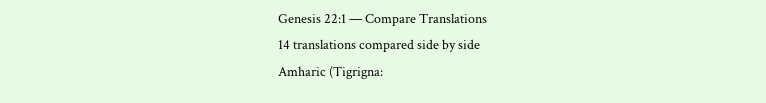Genesis 22:1 — Compare Translations
14 translations compared side by side
Amharic (Tigrigna: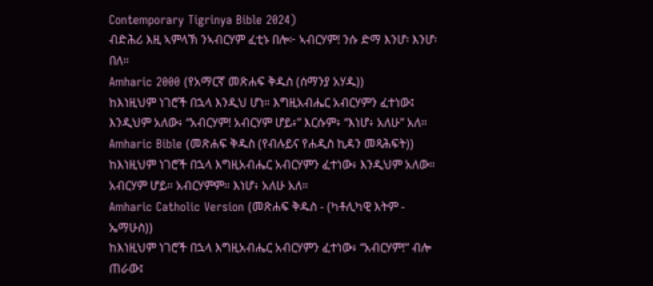Contemporary Tigrinya Bible 2024)
ብድሕሪ እዚ ኣምላኽ ንኣብርሃም ፈቲኑ በሎ፦ ኣብርሃም! ንሱ ድማ እንሆ፡ እንሆ፡ በለ።
Amharic 2000 (የአማርኛ መጽሐፍ ቅዱስ (ሰማንያ አሃዱ))
ከእነዚህም ነገሮች በኋላ እንዲህ ሆነ። እግዚአብሔር አብርሃምን ፈተነው፤ እንዲህም አለው፥ “አብርሃም! አብርሃም ሆይ፥” እርሱም፥ “እነሆ፥ አለሁ” አለ።
Amharic Bible (መጽሐፍ ቅዱስ (የብሉይና የሐዲስ ኪዳን መጻሕፍት))
ከእነዚህም ነገሮች በኋላ እግዚአብሔር አብርሃምን ፈተነው፥ እንዲህም አለው። አብርሃም ሆይ። አብርሃምም። እነሆ፥ አለሁ አለ።
Amharic Catholic Version (መጽሐፍ ቅዱስ - (ካቶሊካዊ እትም - ኤማሁስ))
ከእነዚህም ነገሮች በኋላ እግዚአብሔር አብርሃምን ፈተነው፥ “አብርሃም!” ብሎ ጠራው፤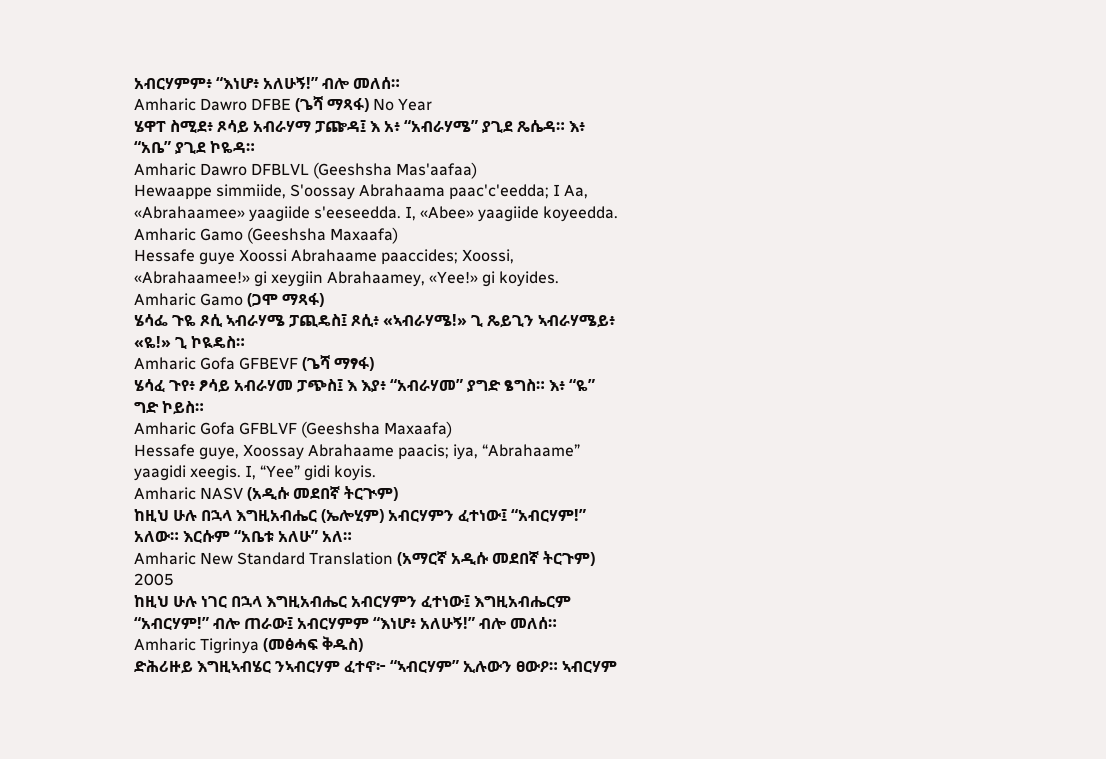አብርሃምም፥ “እነሆ፥ አለሁኝ!” ብሎ መለሰ።
Amharic Dawro DFBE (ጌሻ ማጻፋ) No Year
ሄዋፐ ስሚደ፥ ጾሳይ አብራሃማ ፓጬዳ፤ እ አ፥ “አብራሃሜ” ያጊደ ጼሴዳ። እ፥ “አቤ” ያጊደ ኮዬዳ።
Amharic Dawro DFBLVL (Geeshsha Mas'aafaa)
Hewaappe simmiide, S'oossay Abrahaama paac'c'eedda; I Aa, «Abrahaamee» yaagiide s'eeseedda. I, «Abee» yaagiide koyeedda.
Amharic Gamo (Geeshsha Maxaafa)
Hessafe guye Xoossi Abrahaame paaccides; Xoossi, «Abrahaamee!» gi xeygiin Abrahaamey, «Yee!» gi koyides.
Amharic Gamo (ጋሞ ማጻፋ)
ሄሳፌ ጉዬ ጾሲ ኣብራሃሜ ፓጪዴስ፤ ጾሲ፥ «ኣብራሃሜ!» ጊ ጼይጊን ኣብራሃሜይ፥ «ዬ!» ጊ ኮዪዴስ።
Amharic Gofa GFBEVF (ጌሻ ማፃፋ)
ሄሳፈ ጉየ፥ ፆሳይ አብራሃመ ፓጭስ፤ እ እያ፥ “አብራሃመ” ያግድ ፄግስ። እ፥ “ዬ” ግድ ኮይስ።
Amharic Gofa GFBLVF (Geeshsha Maxaafa)
Hessafe guye, Xoossay Abrahaame paacis; iya, “Abrahaame” yaagidi xeegis. I, “Yee” gidi koyis.
Amharic NASV (አዲሱ መደበኛ ትርጒም)
ከዚህ ሁሉ በኋላ እግዚአብሔር (ኤሎሂም) አብርሃምን ፈተነው፤ “አብርሃም!” አለው። እርሱም “አቤቱ አለሁ” አለ።
Amharic New Standard Translation (አማርኛ አዲሱ መደበኛ ትርጉም) 2005
ከዚህ ሁሉ ነገር በኋላ እግዚአብሔር አብርሃምን ፈተነው፤ እግዚአብሔርም “አብርሃም!” ብሎ ጠራው፤ አብርሃምም “እነሆ፥ አለሁኝ!” ብሎ መለሰ።
Amharic Tigrinya (መፅሓፍ ቅዱስ)
ድሕሪዙይ እግዚኣብሄር ንኣብርሃም ፈተኖ፦ “ኣብርሃም” ኢሉውን ፀውዖ። ኣብርሃም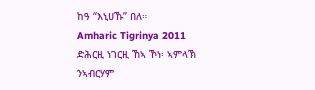ከዓ “እኒሀኹ” በለ።
Amharic Tigrinya 2011
ድሕርዚ ነገርዚ ኸኣ ኾነ፡ ኣምላኽ ንኣብርሃም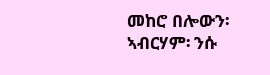መከሮ በሎውን፡ ኣብርሃም፡ ንሱ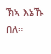ኽኣ እኔኹ በለ።